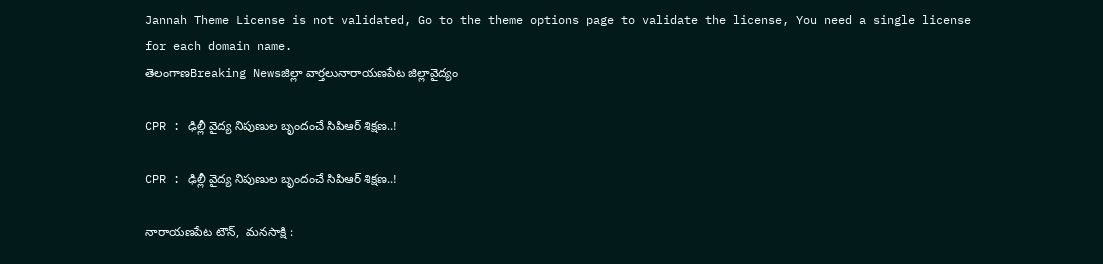Jannah Theme License is not validated, Go to the theme options page to validate the license, You need a single license for each domain name.
తెలంగాణBreaking Newsజిల్లా వార్తలునారాయణపేట జిల్లావైద్యం

CPR : ఢిల్లీ వైద్య నిపుణుల బృందంచే సిపిఆర్ శిక్షణ..!

CPR : ఢిల్లీ వైద్య నిపుణుల బృందంచే సిపిఆర్ శిక్షణ..!

నారాయణపేట టౌన్,  మనసాక్షి :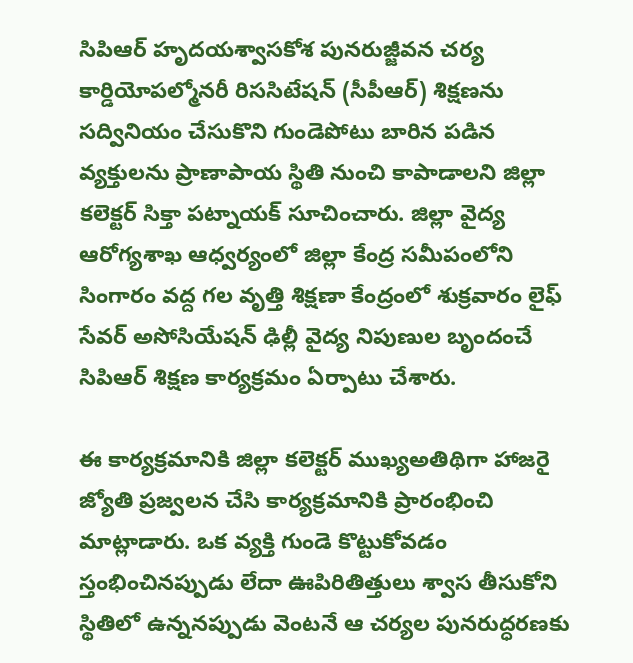సిపిఆర్ హృదయశ్వాసకోశ పునరుజ్జీవన చర్య కార్డియోపల్మోనరీ రిససిటేషన్ (సీపీఆర్) శిక్షణను సద్వినియం చేసుకొని గుండెపోటు బారిన పడిన వ్యక్తులను ప్రాణాపాయ స్థితి నుంచి కాపాడాలని జిల్లా కలెక్టర్ సిక్తా పట్నాయక్ సూచించారు. జిల్లా వైద్య ఆరోగ్యశాఖ ఆధ్వర్యంలో జిల్లా కేంద్ర సమీపంలోని సింగారం వద్ద గల వృత్తి శిక్షణా కేంద్రంలో శుక్రవారం లైఫ్ సేవర్ అసోసియేషన్ ఢిల్లీ వైద్య నిపుణుల బృందంచే సిపిఆర్ శిక్షణ కార్యక్రమం ఏర్పాటు చేశారు.

ఈ కార్యక్రమానికి జిల్లా కలెక్టర్ ముఖ్యఅతిథిగా హాజరై జ్యోతి ప్రజ్వలన చేసి కార్యక్రమానికి ప్రారంభించి మాట్లాడారు. ఒక వ్యక్తి గుండె కొట్టుకోవడం స్తంభించినప్పుడు లేదా ఊపిరితిత్తులు శ్వాస తీసుకోని స్థితిలో ఉన్ననప్పుడు వెంటనే ఆ చర్యల పునరుద్ధరణకు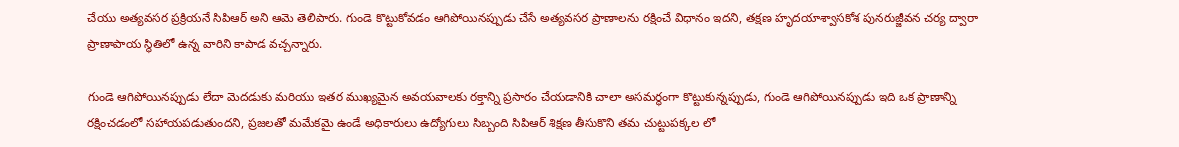చేయు అత్యవసర ప్రక్రియనే సిపిఆర్ అని ఆమె తెలిపారు. గుండె కొట్టుకోవడం ఆగిపోయినప్పుడు చేసే అత్యవసర ప్రాణాలను రక్షించే విధానం ఇదని, తక్షణ హృదయాశ్వాసకోశ పునరుజ్జీవన చర్య ద్వారా ప్రాణాపాయ స్థితిలో ఉన్న వారిని కాపాడ వచ్చన్నారు.

గుండె ఆగిపోయినప్పుడు లేదా మెదడుకు మరియు ఇతర ముఖ్యమైన అవయవాలకు రక్తాన్ని ప్రసారం చేయడానికి చాలా అసమర్థంగా కొట్టుకున్నప్పుడు, గుండె ఆగిపోయినప్పుడు ఇది ఒక ప్రాణాన్ని రక్షించడంలో సహాయపడుతుందని, ప్రజలతో మమేకమై ఉండే అధికారులు ఉద్యోగులు సిబ్బంది సిపిఆర్ శిక్షణ తీసుకొని తమ చుట్టుపక్కల లో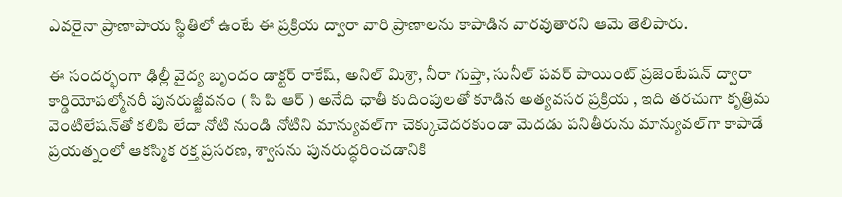ఎవరైనా ప్రాణాపాయ స్థితిలో ఉంటే ఈ ప్రక్రియ ద్వారా వారి ప్రాణాలను కాపాడిన వారవుతారని ఆమె తెలిపారు.

ఈ సందర్భంగా ఢిల్లీ వైద్య బృందం డాక్టర్ రాకేష్, అనిల్ మిశ్రా, నీరా గుప్తా, సునీల్ పవర్ పాయింట్ ప్రజెంటేషన్ ద్వారా కార్డియోపల్మోనరీ పునరుజ్జీవనం ( సి పి ఆర్ ) అనేది ఛాతీ కుదింపులతో కూడిన అత్యవసర ప్రక్రియ , ఇది తరచుగా కృత్రిమ వెంటిలేషన్‌తో కలిపి లేదా నోటి నుండి నోటిని మాన్యువల్‌గా చెక్కుచెదరకుండా మెదడు పనితీరును మాన్యువల్‌గా కాపాడే ప్రయత్నంలో ఆకస్మిక రక్త ప్రసరణ, శ్వాసను పునరుద్ధరించడానికి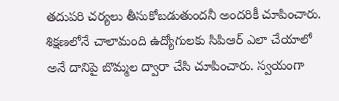తదుపరి చర్యలు తీసుకోబడుతుందనీ అందరికీ చూపించారు. శిక్షణలోనే చాలామంది ఉద్యోగులకు సిపిఆర్ ఎలా చేయాలో అనే దానిపై బొమ్మల ద్వారా చేసి చూపించారు. స్వయంగా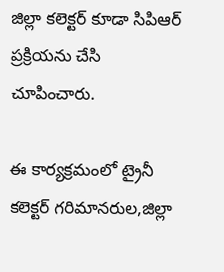జిల్లా కలెక్టర్ కూడా సిపిఆర్ ప్రక్రియను చేసి చూపించారు.

ఈ కార్యక్రమంలో ట్రైనీ కలెక్టర్ గరిమానరుల,జిల్లా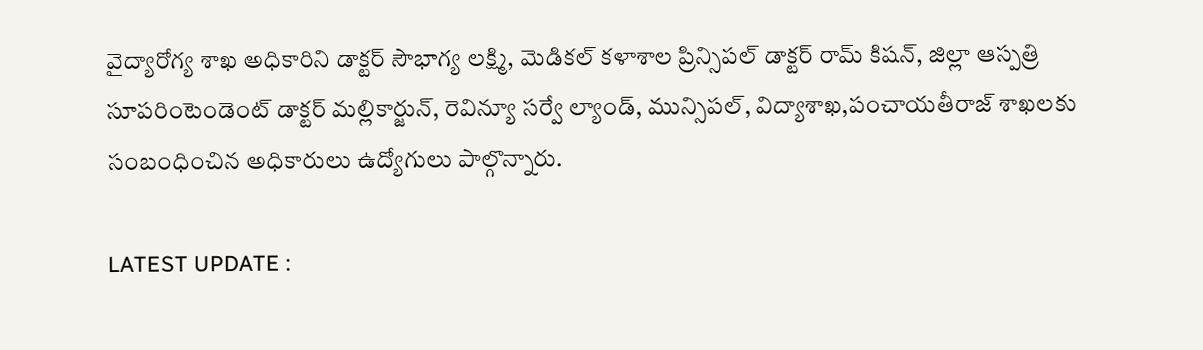వైద్యారోగ్య శాఖ అధికారిని డాక్టర్ సౌభాగ్య లక్ష్మి, మెడికల్ కళాశాల ప్రిన్సిపల్ డాక్టర్ రామ్ కిషన్, జిల్లా ఆస్పత్రి సూపరింటెండెంట్ డాక్టర్ మల్లికార్జున్, రెవిన్యూ సర్వే ల్యాండ్, మున్సిపల్, విద్యాశాఖ,పంచాయతీరాజ్ శాఖలకు సంబంధించిన అధికారులు ఉద్యోగులు పాల్గొన్నారు.

LATEST UPDATE :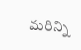మరిన్ని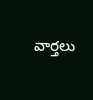వార్తలు